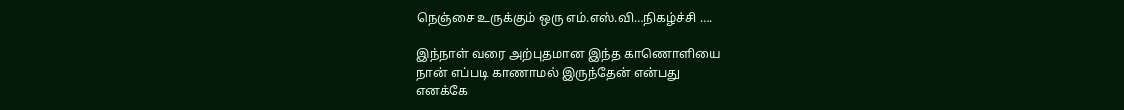நெஞ்சை உருக்கும் ஒரு எம்.எஸ்.வி…நிகழ்ச்சி ….

இந்நாள் வரை அற்புதமான இந்த காணொளியை
நான் எப்படி காணாமல் இருந்தேன் என்பது
எனக்கே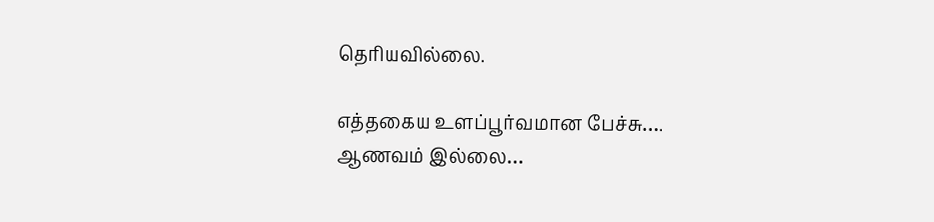தெரியவில்லை.

எத்தகைய உளப்பூர்வமான பேச்சு….
ஆணவம் இல்லை…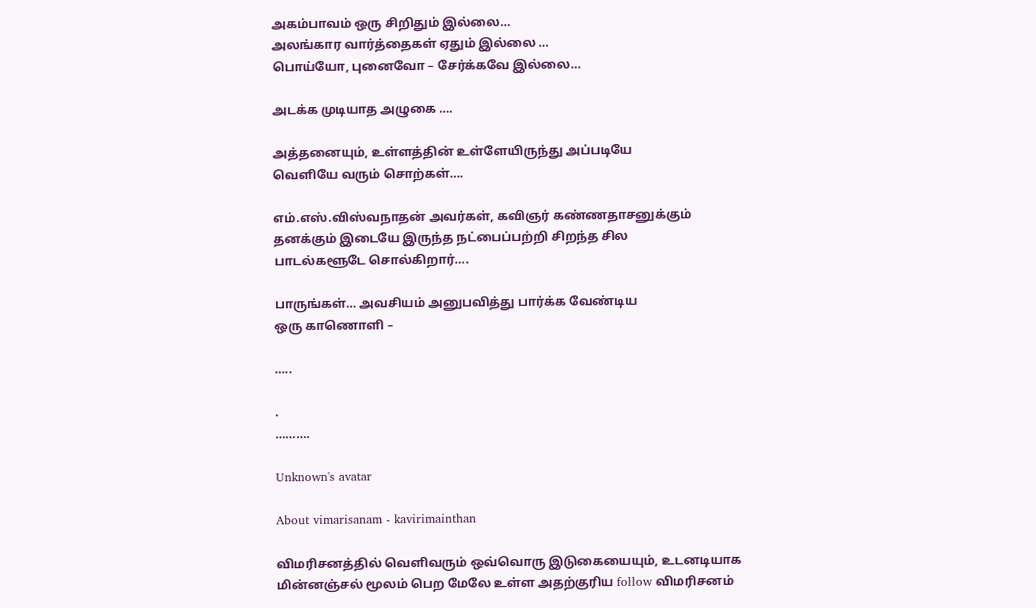அகம்பாவம் ஒரு சிறிதும் இல்லை…
அலங்கார வார்த்தைகள் ஏதும் இல்லை …
பொய்யோ, புனைவோ – சேர்க்கவே இல்லை…

அடக்க முடியாத அழுகை ….

அத்தனையும், உள்ளத்தின் உள்ளேயிருந்து அப்படியே
வெளியே வரும் சொற்கள்….

எம்.எஸ்.விஸ்வநாதன் அவர்கள், கவிஞர் கண்ணதாசனுக்கும்
தனக்கும் இடையே இருந்த நட்பைப்பற்றி சிறந்த சில
பாடல்களூடே சொல்கிறார்….

பாருங்கள்… அவசியம் அனுபவித்து பார்க்க வேண்டிய
ஒரு காணொளி –

…..

.
……….

Unknown's avatar

About vimarisanam - kavirimainthan

விமரிசனத்தில் வெளிவரும் ஒவ்வொரு இடுகையையும், உடனடியாக மின்னஞ்சல் மூலம் பெற மேலே உள்ள அதற்குரிய follow விமரிசனம்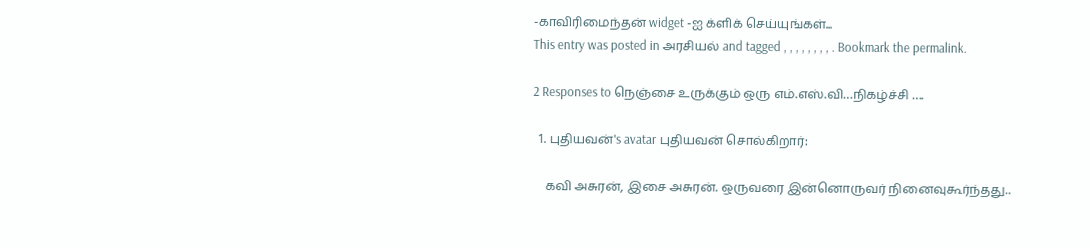-காவிரிமைந்தன் widget -ஐ க்ளிக் செய்யுங்கள்...
This entry was posted in அரசியல் and tagged , , , , , , , , . Bookmark the permalink.

2 Responses to நெஞ்சை உருக்கும் ஒரு எம்.எஸ்.வி…நிகழ்ச்சி ….

  1. புதியவன்'s avatar புதியவன் சொல்கிறார்:

    கவி அசுரன், இசை அசுரன். ஒருவரை இன்னொருவர் நினைவுகூர்ந்தது..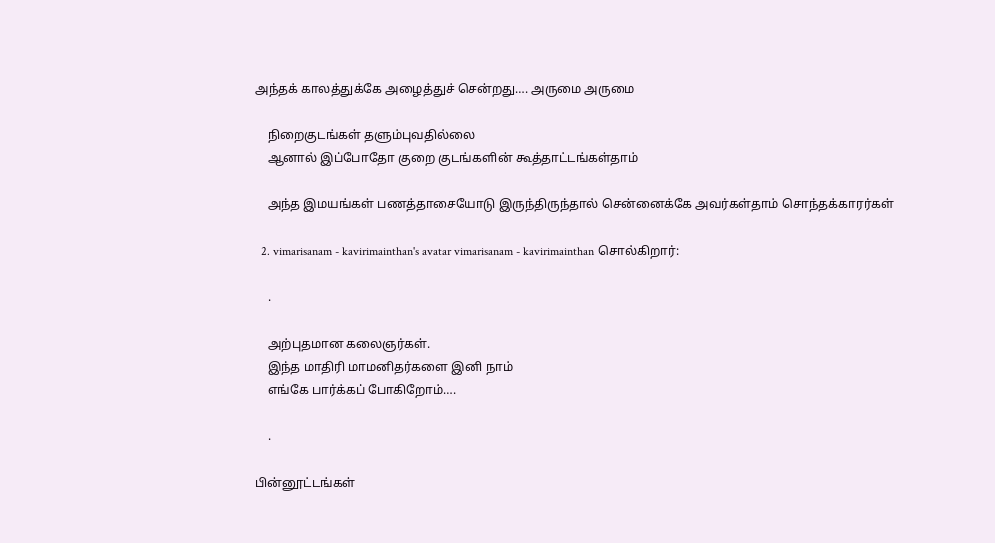அந்தக் காலத்துக்கே அழைத்துச் சென்றது…. அருமை அருமை

    நிறைகுடங்கள் தளும்புவதில்லை
    ஆனால் இப்போதோ குறை குடங்களின் கூத்தாட்டங்கள்தாம்

    அந்த இமயங்கள் பணத்தாசையோடு இருந்திருந்தால் சென்னைக்கே அவர்கள்தாம் சொந்தக்காரர்கள்

  2. vimarisanam - kavirimainthan's avatar vimarisanam - kavirimainthan சொல்கிறார்:

    .

    அற்புதமான கலைஞர்கள்.
    இந்த மாதிரி மாமனிதர்களை இனி நாம்
    எங்கே பார்க்கப் போகிறோம்….

    .

பின்னூட்டங்கள்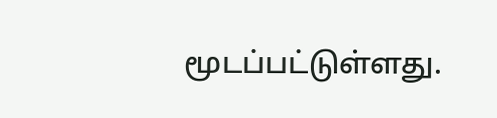மூடப்பட்டுள்ளது.